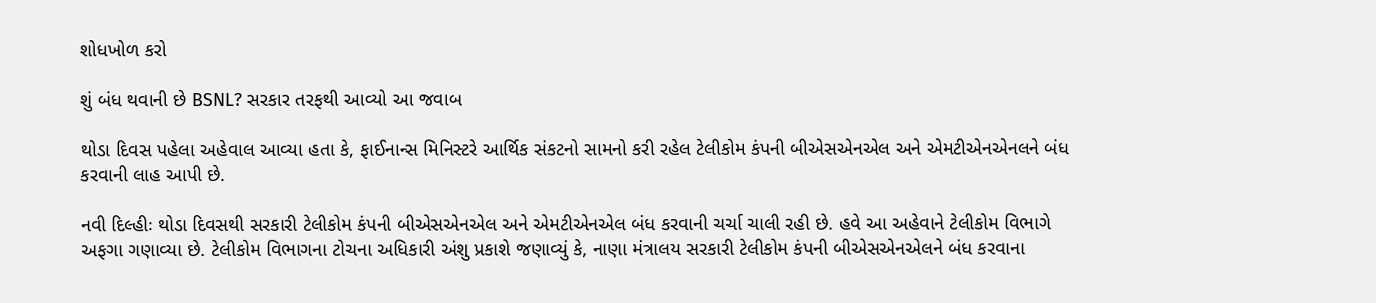શોધખોળ કરો

શું બંધ થવાની છે BSNL? સરકાર તરફથી આવ્યો આ જવાબ

થોડા દિવસ પહેલા અહેવાલ આવ્યા હતા કે, ફાઈનાન્સ મિનિસ્ટરે આર્થિક સંકટનો સામનો કરી રહેલ ટેલીકોમ કંપની બીએસએનએલ અને એમટીએનએનલને બંધ કરવાની લાહ આપી છે.

નવી દિલ્હીઃ થોડા દિવસથી સરકારી ટેલીકોમ કંપની બીએસએનએલ અને એમટીએનએલ બંધ કરવાની ચર્ચા ચાલી રહી છે. હવે આ અહેવાને ટેલીકોમ વિભાગે અફગા ગણાવ્યા છે. ટેલીકોમ વિભાગના ટોચના અધિકારી અંશુ પ્રકાશે જણાવ્યું કે, નાણા મંત્રાલય સરકારી ટેલીકોમ કંપની બીએસએનએલને બંધ કરવાના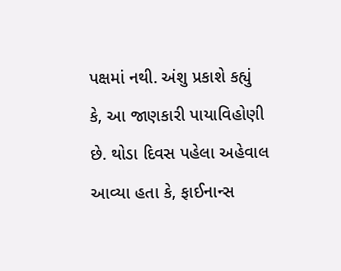પક્ષમાં નથી. અંશુ પ્રકાશે કહ્યું કે, આ જાણકારી પાયાવિહોણી છે. થોડા દિવસ પહેલા અહેવાલ આવ્યા હતા કે, ફાઈનાન્સ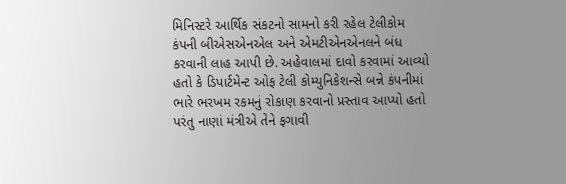મિનિસ્ટરે આર્થિક સંકટનો સામનો કરી રહેલ ટેલીકોમ કંપની બીએસએનએલ અને એમટીએનએનલને બંધ કરવાની લાહ આપી છે. અહેવાલમાં દાવો કરવામાં આવ્યો હતો કે ડિપાર્ટમેન્ટ ઓફ ટેલી કોમ્યુનિકેશન્સે બન્ને કંપનીમાં ભારે ભરખમ રકમનું રોકાણ કરવાનો પ્રસ્તાવ આપ્યો હતો પરંતુ નાણાં મંત્રીએ તેને ફગાવી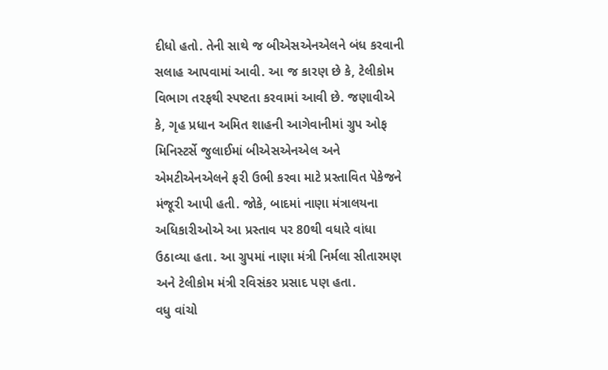દીધો હતો. તેની સાથે જ બીએસએનએલને બંધ કરવાની સલાહ આપવામાં આવી. આ જ કારણ છે કે, ટેલીકોમ વિભાગ તરફથી સ્પષ્ટતા કરવામાં આવી છે. જણાવીએ કે, ગૃહ પ્રધાન અમિત શાહની આગેવાનીમાં ગ્રુપ ઓફ મિનિસ્ટર્સે જુલાઈમાં બીએસએનએલ અને એમટીએનએલને ફરી ઉભી કરવા માટે પ્રસ્તાવિત પેકેજને મંજૂરી આપી હતી. જોકે, બાદમાં નાણા મંત્રાલયના અધિકારીઓએ આ પ્રસ્તાવ પર 80થી વધારે વાંધા ઉઠાવ્યા હતા. આ ગ્રુપમાં નાણા મંત્રી નિર્મલા સીતારમણ અને ટેલીકોમ મંત્રી રવિસંકર પ્રસાદ પણ હતા.
વધુ વાંચો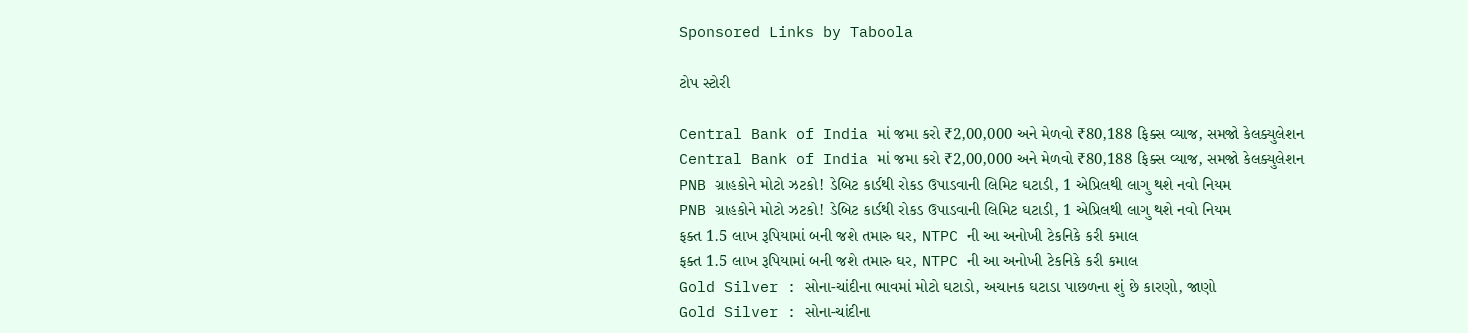Sponsored Links by Taboola

ટોપ સ્ટોરી

Central Bank of India માં જમા કરો ₹2,00,000 અને મેળવો ₹80,188 ફિક્સ વ્યાજ, સમજો કેલક્યુલેશન
Central Bank of India માં જમા કરો ₹2,00,000 અને મેળવો ₹80,188 ફિક્સ વ્યાજ, સમજો કેલક્યુલેશન
PNB ગ્રાહકોને મોટો ઝટકો! ડેબિટ કાર્ડથી રોકડ ઉપાડવાની લિમિટ ઘટાડી, 1 એપ્રિલથી લાગુ થશે નવો નિયમ
PNB ગ્રાહકોને મોટો ઝટકો! ડેબિટ કાર્ડથી રોકડ ઉપાડવાની લિમિટ ઘટાડી, 1 એપ્રિલથી લાગુ થશે નવો નિયમ
ફક્ત 1.5 લાખ રૂપિયામાં બની જશે તમારુ ઘર, NTPC ની આ અનોખી ટેકનિકે કરી કમાલ
ફક્ત 1.5 લાખ રૂપિયામાં બની જશે તમારુ ઘર, NTPC ની આ અનોખી ટેકનિકે કરી કમાલ
Gold Silver : સોના-ચાંદીના ભાવમાં મોટો ઘટાડો, અચાનક ઘટાડા પાછળના શું છે કારણો, જાણો
Gold Silver : સોના-ચાંદીના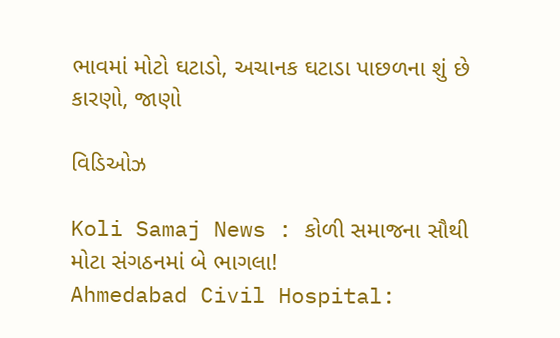ભાવમાં મોટો ઘટાડો, અચાનક ઘટાડા પાછળના શું છે કારણો, જાણો

વિડિઓઝ

Koli Samaj News : કોળી સમાજના સૌથી મોટા સંગઠનમાં બે ભાગલા!
Ahmedabad Civil Hospital: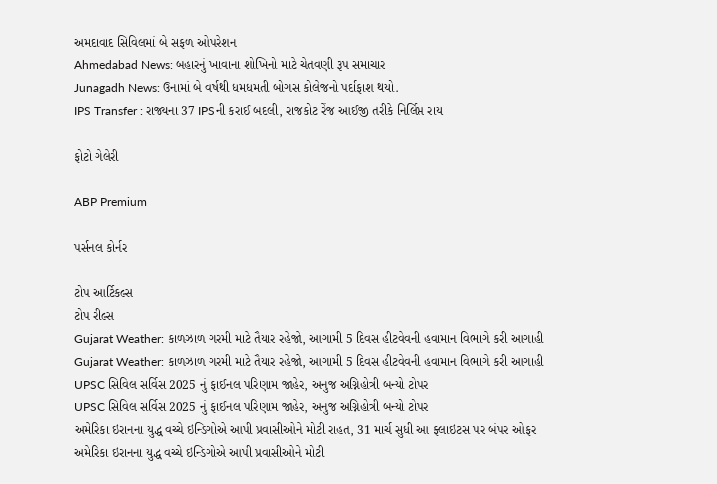અમદાવાદ સિવિલમાં બે સફળ ઓપરેશન
Ahmedabad News: બહારનું ખાવાના શોખિનો માટે ચેતવણી રૂપ સમાચાર
Junagadh News: ઉનામાં બે વર્ષથી ધમધમતી બોગસ કોલેજનો પર્દાફાશ થયો.
IPS Transfer : રાજ્યના 37 IPSની કરાઈ બદલી, રાજકોટ રેંજ આઈજી તરીકે નિર્લિપ્ત રાય

ફોટો ગેલેરી

ABP Premium

પર્સનલ કોર્નર

ટોપ આર્ટિકલ્સ
ટોપ રીલ્સ
Gujarat Weather: કાળઝાળ ગરમી માટે તૈયાર રહેજો, આગામી 5 દિવસ હીટવેવની હવામાન વિભાગે કરી આગાહી
Gujarat Weather: કાળઝાળ ગરમી માટે તૈયાર રહેજો, આગામી 5 દિવસ હીટવેવની હવામાન વિભાગે કરી આગાહી
UPSC સિવિલ સર્વિસ 2025 નું ફાઈનલ પરિણામ જાહેર, અનુજ અગ્નિહોત્રી બન્યો ટોપર
UPSC સિવિલ સર્વિસ 2025 નું ફાઈનલ પરિણામ જાહેર, અનુજ અગ્નિહોત્રી બન્યો ટોપર
અમેરિકા ઇરાનના યુદ્ધ વચ્ચે ઇન્ડિગોએ આપી પ્રવાસીઓને મોટી રાહત, 31 માર્ચ સુધી આ ફ્લાઇટસ પર બંપર ઓફર
અમેરિકા ઇરાનના યુદ્ધ વચ્ચે ઇન્ડિગોએ આપી પ્રવાસીઓને મોટી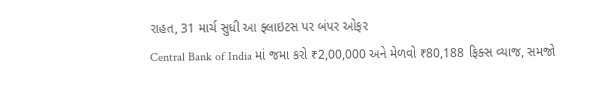રાહત, 31 માર્ચ સુધી આ ફ્લાઇટસ પર બંપર ઓફર
Central Bank of India માં જમા કરો ₹2,00,000 અને મેળવો ₹80,188 ફિક્સ વ્યાજ, સમજો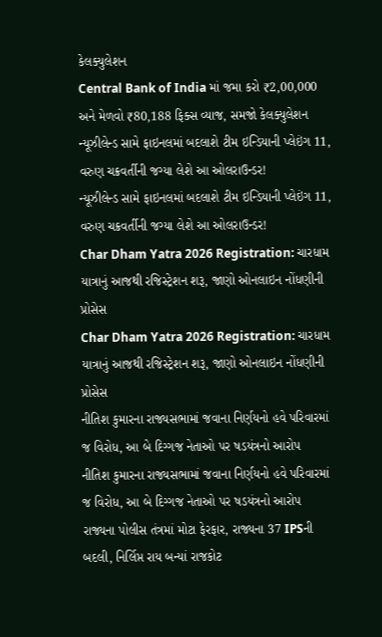કેલક્યુલેશન
Central Bank of India માં જમા કરો ₹2,00,000 અને મેળવો ₹80,188 ફિક્સ વ્યાજ, સમજો કેલક્યુલેશન
ન્યૂઝીલેન્ડ સામે ફાઇનલમાં બદલાશે ટીમ ઇન્ડિયાની પ્લેઇંગ 11, વરુણ ચક્રવર્તીની જગ્યા લેશે આ ઓલરાઉન્ડર!
ન્યૂઝીલેન્ડ સામે ફાઇનલમાં બદલાશે ટીમ ઇન્ડિયાની પ્લેઇંગ 11, વરુણ ચક્રવર્તીની જગ્યા લેશે આ ઓલરાઉન્ડર!
Char Dham Yatra 2026 Registration: ચારધામ યાત્રાનું આજથી રજિસ્ટ્રેશન શરૂ, જાણો ઓનલાઇન નોંધણીની પ્રોસેસ
Char Dham Yatra 2026 Registration: ચારધામ યાત્રાનું આજથી રજિસ્ટ્રેશન શરૂ, જાણો ઓનલાઇન નોંધણીની પ્રોસેસ
નીતિશ કુમારના રાજ્યસભામાં જવાના નિર્ણયનો હવે પરિવારમાં જ વિરોધ, આ બે દિગ્ગજ નેતાઓ પર ષડયંત્રનો આરોપ
નીતિશ કુમારના રાજ્યસભામાં જવાના નિર્ણયનો હવે પરિવારમાં જ વિરોધ, આ બે દિગ્ગજ નેતાઓ પર ષડયંત્રનો આરોપ
રાજ્યના પોલીસ તંત્રમાં મોટા ફેરફાર, રાજ્યના 37 IPSની બદલી, નિર્લિપ્ત રાય બન્યાં રાજકોટ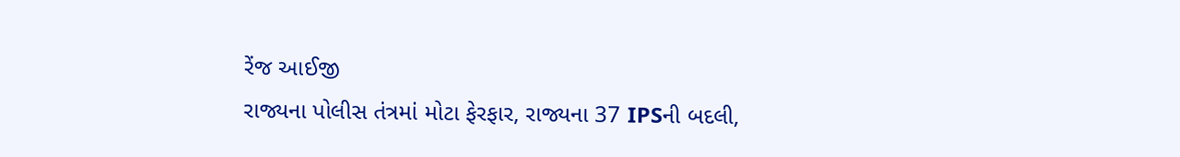રેંજ આઈજી
રાજ્યના પોલીસ તંત્રમાં મોટા ફેરફાર, રાજ્યના 37 IPSની બદલી,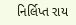નિર્લિપ્ત રાય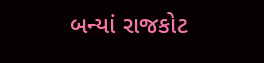બન્યાં રાજકોટ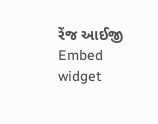રેંજ આઈજી
Embed widget